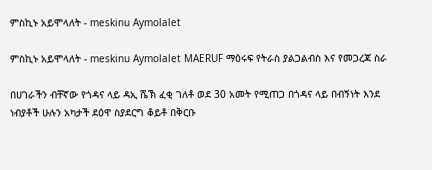ምስኪኑ አይሞላለት - meskinu Aymolalet

ምስኪኑ አይሞላለት - meskinu Aymolalet MAERUF ማዕሩፍ የትራስ ያልጋልብስ እና የመጋረጃ ስራ

በሀገራችን ብቸኛው የጎዳና ላይ ዳኢ ሼኽ ፈቂ ገለቶ ወደ 30 አመት የሚጠጋ በጎዳና ላይ በብኝነት እንደ ነብያቶች ሁሉን አካታች ደዕዋ ስያደርግ ቆይቶ በቅርቡ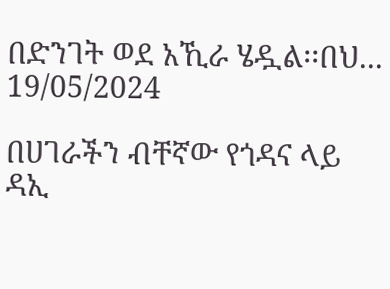በድንገት ወደ አኺራ ሄዷል፡፡በህ...
19/05/2024

በሀገራችን ብቸኛው የጎዳና ላይ ዳኢ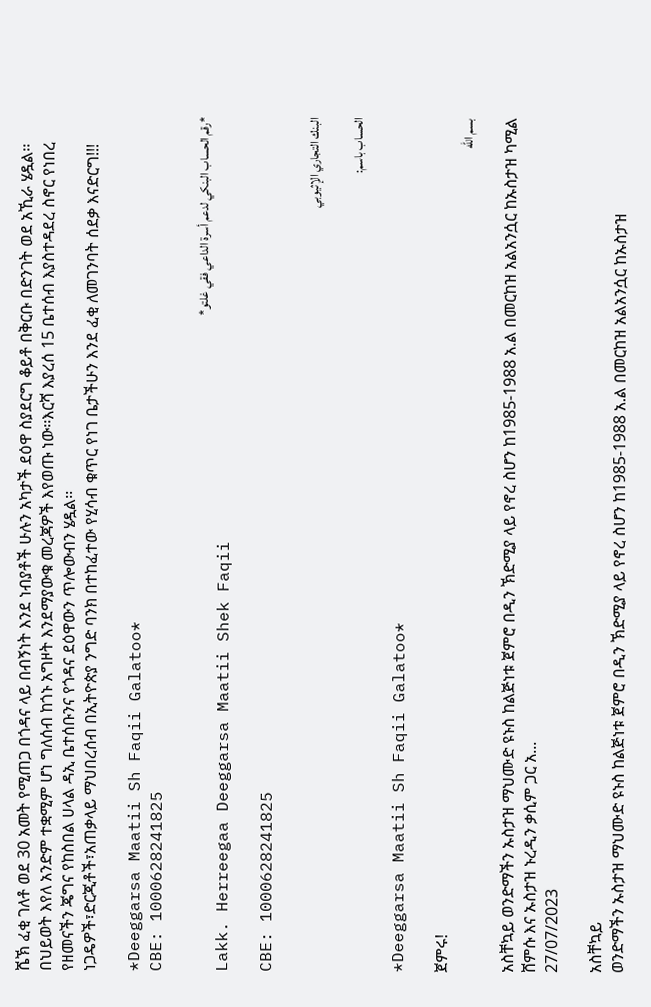ሼኽ ፈቂ ገለቶ ወደ 30 አመት የሚጠጋ በጎዳና ላይ በብኝነት እንደ ነብያቶች ሁሉን አካታች ደዕዋ ስያደርግ ቆይቶ በቅርቡ በድንገት ወደ አኺራ ሄዷል፡፡በህይወት እየለ አንድም ተቋሚም ሆነ ግለሰብ ከጎኑ አግዞት እንደማያውቁ መረጃዎች እየወጡ ነው፡፡እርሻ እያረሰ 15 ቤተሰብ እያስተዳደረ ስኖር የነበረ የዘመናችን ጄግና የከስበል ሀላል ዳኢ ቤተሰቡንና የጎዳና ደዕዋውን ጥሎውብን ሄዷል፡፡
ነጋዴዎች፣ድርጂቶች፣አጠቃላይ ማህበረሰብ በኢትዮጵያ ንግድ ባንክ በተከፈተው የሂሳብ ቁጥር የነገ ቤታችሁን እንደ ፈቂ ለመገንባት ሰደቃ እናድርግ!!!

*Deeggarsa Maatii Sh Faqii Galatoo*
CBE: 1000628241825

*رقم الحساب البنكي لدعم أسرة الداعي فقي غلتو*
Lakk. Herreegaa Deeggarsa Maatii Shek Faqii

CBE: 1000628241825

البنك التجاري الإثيوبي

الحساب باسم:

*Deeggarsa Maatii Sh Faqii Galatoo*

ጀምሩ!
بسم الله

አስቸኳይ ወንድማችን ኡስታዝ ማህሙድ ዩኑስ ከልጅነቱ ጀምሮ በዲን ኽድሚያ ላይ የኖረ ስሆን ከ1985-1988 አ.ል በመርከዝ አልአንሷር ከኡስታዝ ካሚል ሸምሱ እና ኡስታዝ ኑረዲን ቃሲም ጋር አ...
27/07/2023

አስቸኳይ
ወንድማችን ኡስታዝ ማህሙድ ዩኑስ ከልጅነቱ ጀምሮ በዲን ኽድሚያ ላይ የኖረ ስሆን ከ1985-1988 አ.ል በመርከዝ አልአንሷር ከኡስታዝ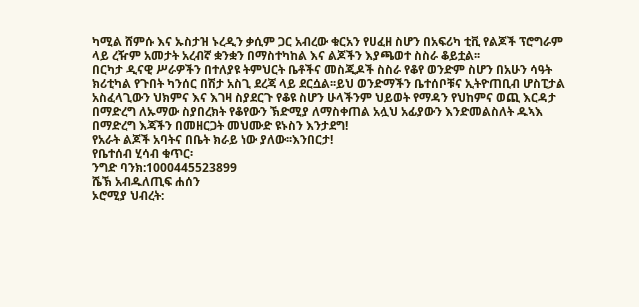ካሚል ሸምሱ እና ኡስታዝ ኑረዲን ቃሲም ጋር አብረው ቁርአን የሀፈዘ ስሆን በአፍሪካ ቲቪ የልጆች ፕሮግራም ላይ ረዥም አመታት አረብኛ ቋንቋን በማስተካከል እና ልጆችን እያጫወተ ስስራ ቆይቷል፡፡
በርካታ ዲናዊ ሥራዎችን በተለያዩ ትምህርት ቤቶችና መስጂዶች ስስራ የቆየ ወንድም ስሆን በአሁን ሳዓት ክሪቲካል የጉበት ካንሰር በሽታ አስጊ ደረጃ ላይ ደርሷል፡፡ይህ ወንድማችን ቤተሰቦቹና ኢትዮጠቢብ ሆስፒታል አስፈላጊውን ህክምና እና እገዛ ስያደርጉ የቆዩ ስሆን ሁላችንም ህይወት የማዳን የህከምና ወጪ እርዳታ በማድረግ ለኡማው ስያበረክት የቆየውን ኽድሚያ ለማስቀጠል አሏህ አፊያውን እንድመልስለት ዱኣእ በማድረግ እጃችን በመዘርጋት መህሙድ ዩኑስን እንታደግ!
የአራት ልጆች አባትና በቤት ክራይ ነው ያለው፡፡እንበርታ!
የቤተሰብ ሂሳብ ቁጥር፡
ንግድ ባንክ:1000445523899
ሼኽ አብዱለጢፍ ሐሰን
ኦሮሚያ ህብረት: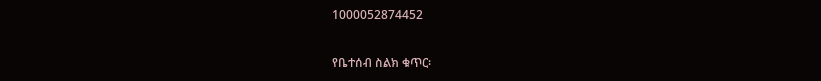1000052874452

የቤተሰብ ስልክ ቁጥር፡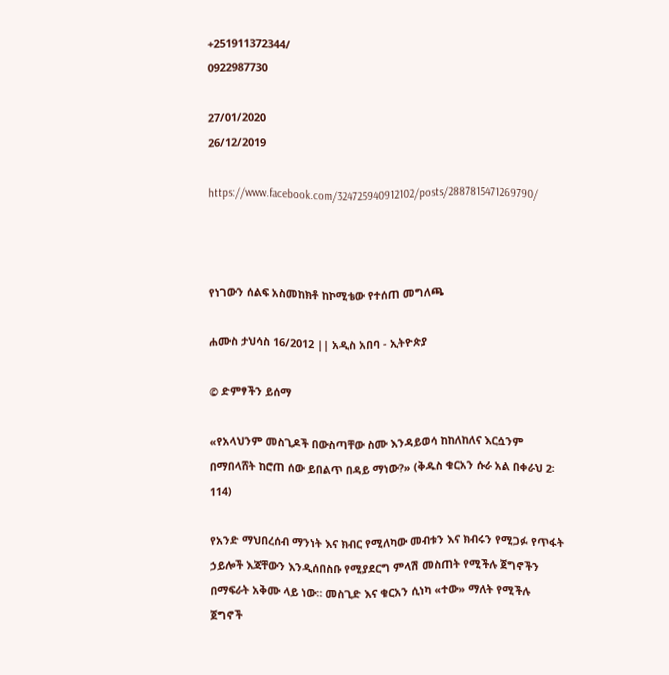+251911372344/
0922987730

27/01/2020
26/12/2019

https://www.facebook.com/324725940912102/posts/2887815471269790/



የነገውን ሰልፍ አስመከክቶ ከኮሚቴው የተሰጠ መግለጫ

ሐሙስ ታህሳስ 16/2012 || አዲስ አበባ - ኢትዮጵያ

© ድምፃችን ይሰማ

«የአላህንም መስጊዶች በውስጣቸው ስሙ እንዳይወሳ ከከለከለና እርሷንም በማበላሸት ከሮጠ ሰው ይበልጥ በዳይ ማነው?» (ቅዱስ ቁርአን ሱራ አል በቀራህ 2፡114)

የአንድ ማህበረሰብ ማንነት እና ክብር የሚለካው መብቱን እና ክብሩን የሚጋፉ የጥፋት ኃይሎች እጃቸውን እንዲሰበስቡ የሚያደርግ ምላሽ መስጠት የሚችሉ ጀግኖችን በማፍራት አቅሙ ላይ ነው። መስጊድ እና ቁርአን ሲነካ «ተው» ማለት የሚችሉ ጀግኖች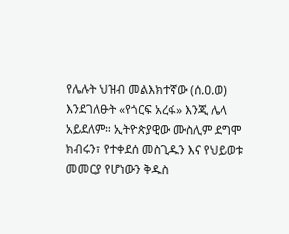የሌሉት ህዝብ መልእክተኛው (ሰ.ዐ.ወ) እንደገለፁት «የጎርፍ አረፋ» እንጂ ሌላ አይደለም። ኢትዮጵያዊው ሙስሊም ደግሞ ክብሩን፣ የተቀደሰ መስጊዱን እና የህይወቱ መመርያ የሆነውን ቅዱስ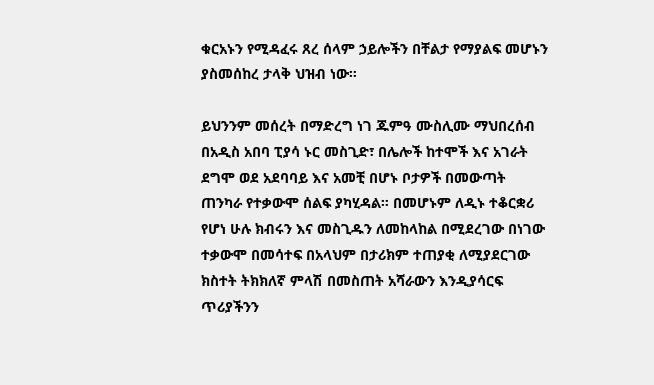ቁርአኑን የሚዳፈሩ ጸረ ሰላም ኃይሎችን በቸልታ የማያልፍ መሆኑን ያስመሰከረ ታላቅ ህዝብ ነው።

ይህንንም መሰረት በማድረግ ነገ ጁምዓ ሙስሊሙ ማህበረሰብ በአዲስ አበባ ፒያሳ ኑር መስጊድ፣ በሌሎች ከተሞች እና አገራት ደግሞ ወደ አደባባይ እና አመቺ በሆኑ ቦታዎች በመውጣት ጠንካራ የተቃውሞ ሰልፍ ያካሂዳል። በመሆኑም ለዲኑ ተቆርቋሪ የሆነ ሁሉ ክብሩን እና መስጊዱን ለመከላከል በሚደረገው በነገው ተቃውሞ በመሳተፍ በአላህም በታሪክም ተጠያቂ ለሚያደርገው ክስተት ትክክለኛ ምላሽ በመስጠት አሻራውን እንዲያሳርፍ ጥሪያችንን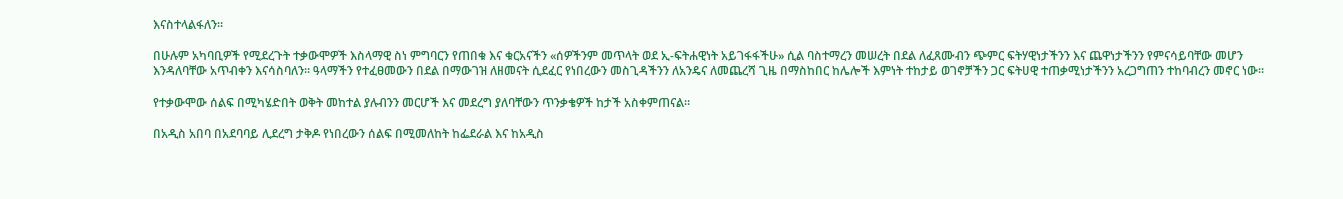እናስተላልፋለን።

በሁሉም አካባቢዎች የሚደረጉት ተቃውሞዎች እስላማዊ ስነ ምግባርን የጠበቁ እና ቁርአናችን «ሰዎችንም መጥላት ወደ ኢ-ፍትሐዊነት አይገፋፋችሁ» ሲል ባስተማረን መሠረት በደል ለፈጸሙብን ጭምር ፍትሃዊነታችንን እና ጨዋነታችንን የምናሳይባቸው መሆን እንዳለባቸው አጥብቀን እናሳስባለን። ዓላማችን የተፈፀመውን በደል በማውገዝ ለዘመናት ሲደፈር የነበረውን መስጊዳችንን ለአንዴና ለመጨረሻ ጊዜ በማስከበር ከሌሎች እምነት ተከታይ ወገኖቻችን ጋር ፍትሀዊ ተጠቃሚነታችንን አረጋግጠን ተከባብረን መኖር ነው።

የተቃውሞው ሰልፍ በሚካሄድበት ወቅት መከተል ያሉብንን መርሆች እና መደረግ ያለባቸውን ጥንቃቄዎች ከታች አስቀምጠናል።

በአዲስ አበባ በአደባባይ ሊደረግ ታቅዶ የነበረውን ሰልፍ በሚመለከት ከፌደራል እና ከአዲስ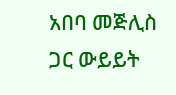አበባ መጅሊስ ጋር ውይይት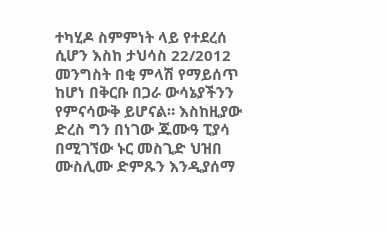ተካሂዶ ስምምነት ላይ የተደረሰ ሲሆን እስከ ታህሳስ 22/2012 መንግስት በቂ ምላሽ የማይሰጥ ከሆነ በቅርቡ በጋራ ውሳኔያችንን የምናሳውቅ ይሆናል። እስከዚያው ድረስ ግን በነገው ጁሙዓ ፒያሳ በሚገኘው ኑር መስጊድ ህዝበ ሙስሊሙ ድምጹን እንዲያሰማ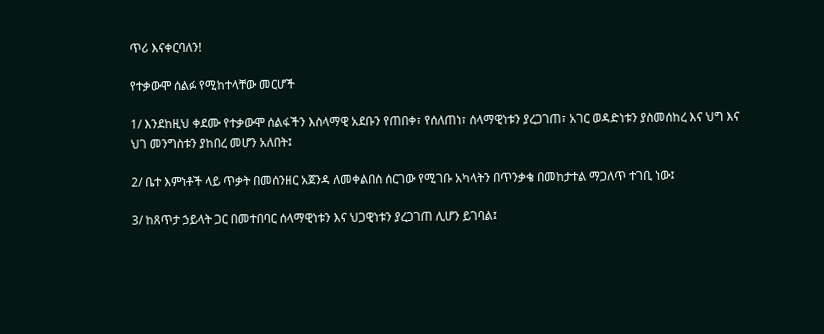ጥሪ እናቀርባለን!

የተቃውሞ ሰልፉ የሚከተላቸው መርሆች

1/ እንደከዚህ ቀደሙ የተቃውሞ ሰልፋችን እስላማዊ አደቡን የጠበቀ፣ የሰለጠነ፣ ሰላማዊነቱን ያረጋገጠ፣ አገር ወዳድነቱን ያስመሰከረ እና ህግ እና ህገ መንግስቱን ያከበረ መሆን አለበት፤

2/ ቤተ እምነቶች ላይ ጥቃት በመሰንዘር አጀንዳ ለመቀልበስ ሰርገው የሚገቡ አካላትን በጥንቃቄ በመከታተል ማጋለጥ ተገቢ ነው፤

3/ ከጸጥታ ኃይላት ጋር በመተበባር ሰላማዊነቱን እና ህጋዊነቱን ያረጋገጠ ሊሆን ይገባል፤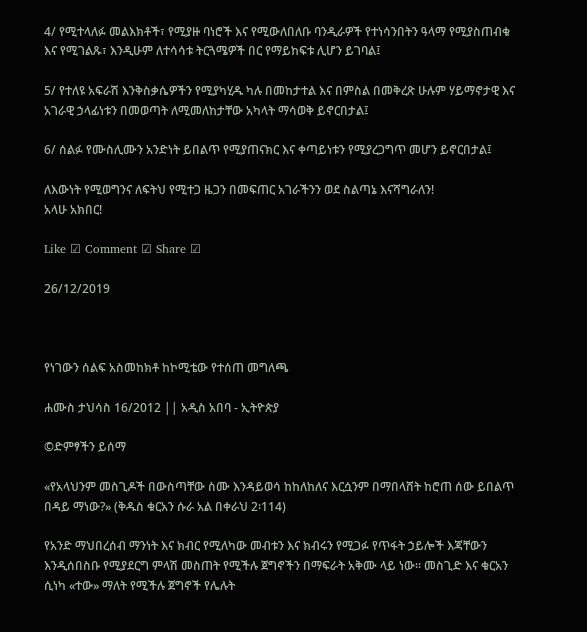4/ የሚተላለፉ መልእክቶች፣ የሚያዙ ባነሮች እና የሚውለበለቡ ባንዲራዎች የተነሳንበትን ዓላማ የሚያስጠብቁ እና የሚገልጹ፣ እንዲሁም ለተሳሳቱ ትርጓሜዎች በር የማይከፍቱ ሊሆን ይገባል፤

5/ የተለዩ አፍራሽ እንቅስቃሴዎችን የሚያካሂዱ ካሉ በመከታተል እና በምስል በመቅረጽ ሁሉም ሃይማኖታዊ እና አገራዊ ኃላፊነቱን በመወጣት ለሚመለከታቸው አካላት ማሳወቅ ይኖርበታል፤

6/ ሰልፉ የሙስሊሙን አንድነት ይበልጥ የሚያጠናክር እና ቀጣይነቱን የሚያረጋግጥ መሆን ይኖርበታል፤

ለእውነት የሚወግንና ለፍትህ የሚተጋ ዜጋን በመፍጠር አገራችንን ወደ ስልጣኔ እናሻግራለን!
አላሁ አክበር!

Like ☑ Comment ☑ Share ☑

26/12/2019



የነገውን ሰልፍ አስመከክቶ ከኮሚቴው የተሰጠ መግለጫ

ሐሙስ ታህሳስ 16/2012 || አዲስ አበባ - ኢትዮጵያ

©ድምፃችን ይሰማ

«የአላህንም መስጊዶች በውስጣቸው ስሙ እንዳይወሳ ከከለከለና እርሷንም በማበላሸት ከሮጠ ሰው ይበልጥ በዳይ ማነው?» (ቅዱስ ቁርአን ሱራ አል በቀራህ 2፡114)

የአንድ ማህበረሰብ ማንነት እና ክብር የሚለካው መብቱን እና ክብሩን የሚጋፉ የጥፋት ኃይሎች እጃቸውን እንዲሰበስቡ የሚያደርግ ምላሽ መስጠት የሚችሉ ጀግኖችን በማፍራት አቅሙ ላይ ነው። መስጊድ እና ቁርአን ሲነካ «ተው» ማለት የሚችሉ ጀግኖች የሌሉት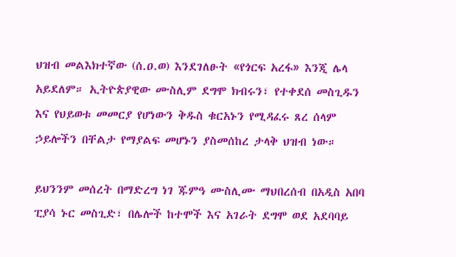ህዝብ መልእክተኛው (ሰ.ዐ.ወ) እንደገለፁት «የጎርፍ አረፋ» እንጂ ሌላ አይደለም። ኢትዮጵያዊው ሙስሊም ደግሞ ክብሩን፣ የተቀደሰ መስጊዱን እና የህይወቱ መመርያ የሆነውን ቅዱስ ቁርአኑን የሚዳፈሩ ጸረ ሰላም ኃይሎችን በቸልታ የማያልፍ መሆኑን ያስመሰከረ ታላቅ ህዝብ ነው።

ይህንንም መሰረት በማድረግ ነገ ጁምዓ ሙስሊሙ ማህበረሰብ በአዲስ አበባ ፒያሳ ኑር መስጊድ፣ በሌሎች ከተሞች እና አገራት ደግሞ ወደ አደባባይ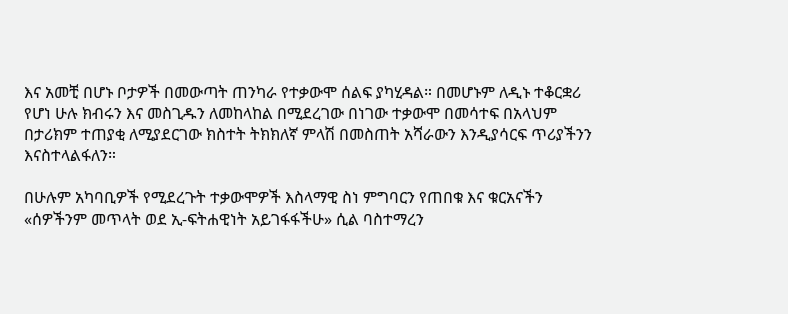እና አመቺ በሆኑ ቦታዎች በመውጣት ጠንካራ የተቃውሞ ሰልፍ ያካሂዳል። በመሆኑም ለዲኑ ተቆርቋሪ የሆነ ሁሉ ክብሩን እና መስጊዱን ለመከላከል በሚደረገው በነገው ተቃውሞ በመሳተፍ በአላህም በታሪክም ተጠያቂ ለሚያደርገው ክስተት ትክክለኛ ምላሽ በመስጠት አሻራውን እንዲያሳርፍ ጥሪያችንን እናስተላልፋለን።

በሁሉም አካባቢዎች የሚደረጉት ተቃውሞዎች እስላማዊ ስነ ምግባርን የጠበቁ እና ቁርአናችን «ሰዎችንም መጥላት ወደ ኢ-ፍትሐዊነት አይገፋፋችሁ» ሲል ባስተማረን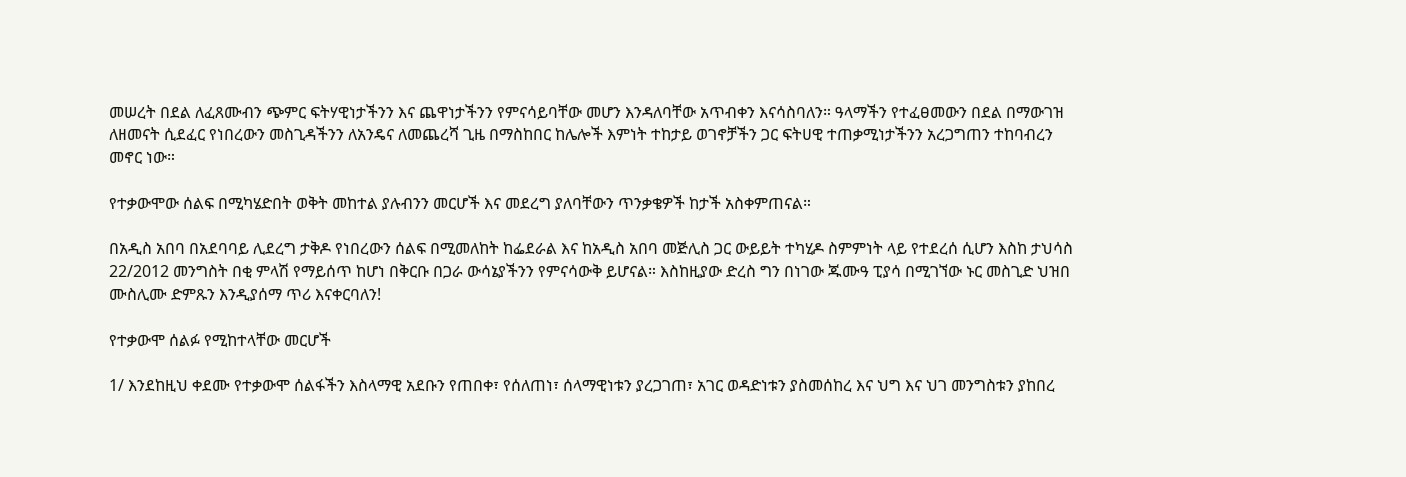መሠረት በደል ለፈጸሙብን ጭምር ፍትሃዊነታችንን እና ጨዋነታችንን የምናሳይባቸው መሆን እንዳለባቸው አጥብቀን እናሳስባለን። ዓላማችን የተፈፀመውን በደል በማውገዝ ለዘመናት ሲደፈር የነበረውን መስጊዳችንን ለአንዴና ለመጨረሻ ጊዜ በማስከበር ከሌሎች እምነት ተከታይ ወገኖቻችን ጋር ፍትሀዊ ተጠቃሚነታችንን አረጋግጠን ተከባብረን መኖር ነው።

የተቃውሞው ሰልፍ በሚካሄድበት ወቅት መከተል ያሉብንን መርሆች እና መደረግ ያለባቸውን ጥንቃቄዎች ከታች አስቀምጠናል።

በአዲስ አበባ በአደባባይ ሊደረግ ታቅዶ የነበረውን ሰልፍ በሚመለከት ከፌደራል እና ከአዲስ አበባ መጅሊስ ጋር ውይይት ተካሂዶ ስምምነት ላይ የተደረሰ ሲሆን እስከ ታህሳስ 22/2012 መንግስት በቂ ምላሽ የማይሰጥ ከሆነ በቅርቡ በጋራ ውሳኔያችንን የምናሳውቅ ይሆናል። እስከዚያው ድረስ ግን በነገው ጁሙዓ ፒያሳ በሚገኘው ኑር መስጊድ ህዝበ ሙስሊሙ ድምጹን እንዲያሰማ ጥሪ እናቀርባለን!

የተቃውሞ ሰልፉ የሚከተላቸው መርሆች

1/ እንደከዚህ ቀደሙ የተቃውሞ ሰልፋችን እስላማዊ አደቡን የጠበቀ፣ የሰለጠነ፣ ሰላማዊነቱን ያረጋገጠ፣ አገር ወዳድነቱን ያስመሰከረ እና ህግ እና ህገ መንግስቱን ያከበረ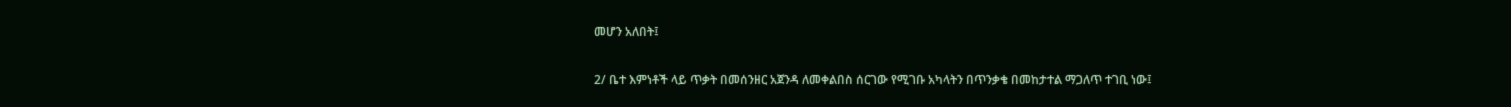መሆን አለበት፤

2/ ቤተ እምነቶች ላይ ጥቃት በመሰንዘር አጀንዳ ለመቀልበስ ሰርገው የሚገቡ አካላትን በጥንቃቄ በመከታተል ማጋለጥ ተገቢ ነው፤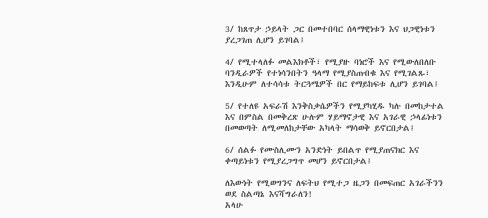3/ ከጸጥታ ኃይላት ጋር በመተበባር ሰላማዊነቱን እና ህጋዊነቱን ያረጋገጠ ሊሆን ይገባል፤

4/ የሚተላለፉ መልእክቶች፣ የሚያዙ ባነሮች እና የሚውለበለቡ ባንዲራዎች የተነሳንበትን ዓላማ የሚያስጠብቁ እና የሚገልጹ፣ እንዲሁም ለተሳሳቱ ትርጓሜዎች በር የማይከፍቱ ሊሆን ይገባል፤

5/ የተለዩ አፍራሽ እንቅስቃሴዎችን የሚያካሂዱ ካሉ በመከታተል እና በምስል በመቅረጽ ሁሉም ሃይማኖታዊ እና አገራዊ ኃላፊነቱን በመወጣት ለሚመለከታቸው አካላት ማሳወቅ ይኖርበታል፤

6/ ሰልፉ የሙስሊሙን አንድነት ይበልጥ የሚያጠናክር እና ቀጣይነቱን የሚያረጋግጥ መሆን ይኖርበታል፤

ለእውነት የሚወግንና ለፍትህ የሚተጋ ዜጋን በመፍጠር አገራችንን ወደ ስልጣኔ እናሻግራለን!
አላሁ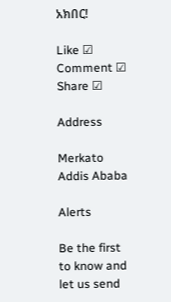አክበር!

Like ☑ Comment ☑ Share ☑

Address

Merkato
Addis Ababa

Alerts

Be the first to know and let us send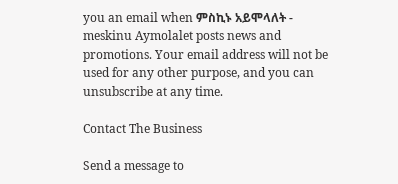you an email when ምስኪኑ አይሞላለት - meskinu Aymolalet posts news and promotions. Your email address will not be used for any other purpose, and you can unsubscribe at any time.

Contact The Business

Send a message to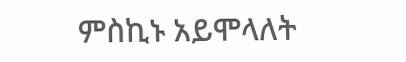ምስኪኑ አይሞላለት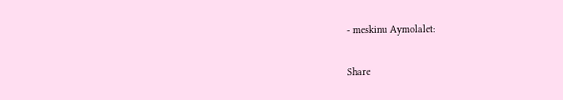- meskinu Aymolalet:

Share